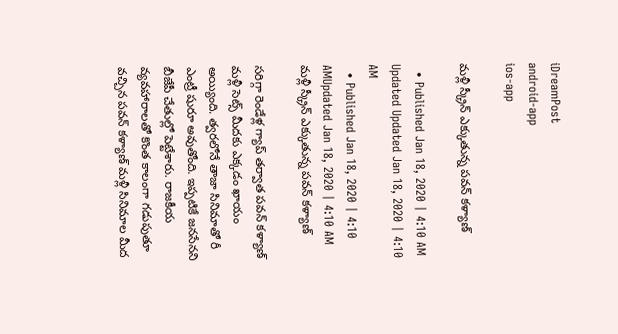iDreamPost
android-app
ios-app

మళ్లీ స్క్రీన్ ఎక్కుతున్న ప‌వ‌న్ క‌ళ్యాణ్

  • Published Jan 18, 2020 | 4:10 AM Updated Updated Jan 18, 2020 | 4:10 AM
  • Published Jan 18, 2020 | 4:10 AMUpdated Jan 18, 2020 | 4:10 AM
మళ్లీ స్క్రీన్ ఎక్కుతున్న ప‌వ‌న్ క‌ళ్యాణ్

స‌రిగ్గా రెండేళ్ల గ్యాప్ త‌ర్వాత ప‌వ‌న్ క‌ళ్యాణ్ మ‌ళ్లీ సెట్స్ మీద‌కు ఎక్క‌డం ఖాయం అయ్యింది. త్వ‌ర‌లోనే తాజా సినిమాతో రీ ఎంట్రీ షురూ అవుతోంది. ఇప్ప‌టికే జ‌న‌సేన‌ని బీజేపీ చేతుల్లో పెట్టేశారు. రాజ‌కీయ వ్య‌వ‌హారాల‌తో కొంత కాలంగా గ‌డుపుతూ వ‌చ్చిన ప‌వ‌న్ క‌ళ్యాణ్ మ‌ళ్లీ సినిమాల మీద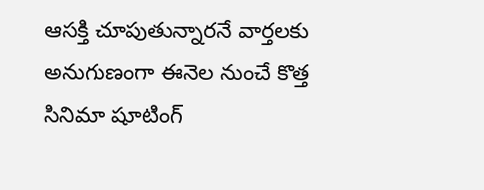ఆస‌క్తి చూపుతున్నార‌నే వార్త‌ల‌కు అనుగుణంగా ఈనెల నుంచే కొత్త సినిమా షూటింగ్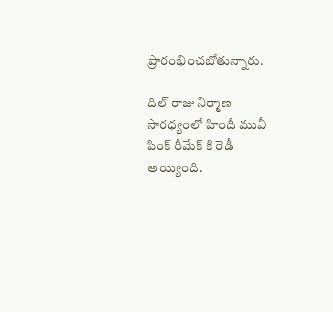ప్రారంభించ‌బోతున్నారు.

దిల్ రాజు నిర్మాణ సార‌ధ్యంలో హిందీ మువీ పింక్ రీమేక్ కి రెడీ అయ్యింది.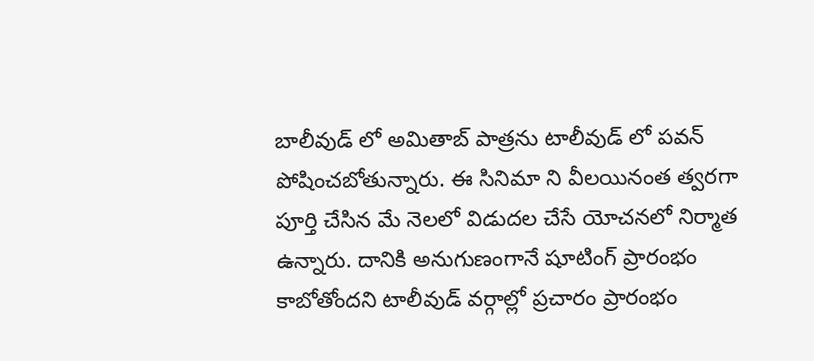బాలీవుడ్ లో అమితాబ్ పాత్ర‌ను టాలీవుడ్ లో ప‌వ‌న్ పోషించ‌బోతున్నారు. ఈ సినిమా ని వీల‌యినంత త్వ‌ర‌గా పూర్తి చేసిన మే నెల‌లో విడుద‌ల చేసే యోచ‌న‌లో నిర్మాత ఉన్నారు. దానికి అనుగుణంగానే షూటింగ్ ప్రారంభం కాబోతోంద‌ని టాలీవుడ్ వ‌ర్గాల్లో ప్ర‌చారం ప్రారంభం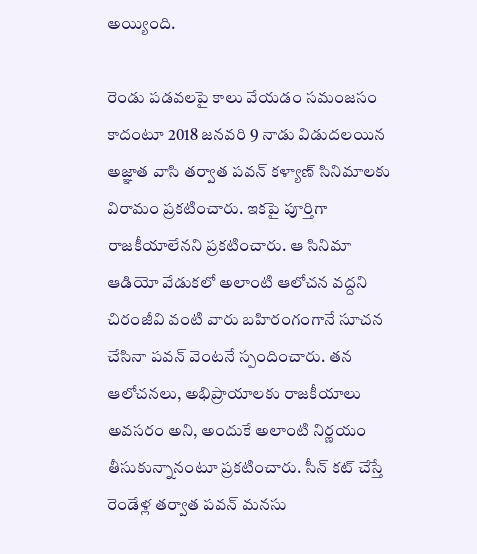అయ్యింది.

రెండు ప‌డ‌వ‌ల‌పై కాలు వేయ‌డం స‌మంజ‌సం కాదంటూ 2018 జ‌న‌వ‌రి 9 నాడు విడుద‌ల‌యిన అజ్ఞాత వాసి త‌ర్వాత ప‌వ‌న్ క‌ళ్యాణ్ సినిమాల‌కు విరామం ప్ర‌క‌టించారు. ఇక‌పై పూర్తిగా రాజ‌కీయాలేన‌ని ప్ర‌క‌టించారు. ఆ సినిమా ఆడియో వేడుక‌లో అలాంటి ఆలోచ‌న వ‌ద్ద‌ని చిరంజీవి వంటి వారు బ‌హిరంగంగానే సూచ‌న చేసినా ప‌వ‌న్ వెంట‌నే స్పందించారు. త‌న ఆలోచ‌న‌లు, అభిప్రాయాల‌కు రాజ‌కీయాలు అవ‌స‌రం అని, అందుకే అలాంటి నిర్ణ‌యం తీసుకున్నానంటూ ప్ర‌క‌టించారు. సీన్ క‌ట్ చేస్తే రెండేళ్ల త‌ర్వాత ప‌వ‌న్ మ‌న‌సు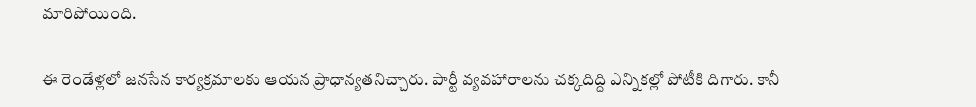మారిపోయింది.

ఈ రెండేళ్ల‌లో జ‌న‌సేన కార్య‌క్ర‌మాల‌కు ఆయ‌న ప్రాధాన్య‌త‌నిచ్చారు. పార్టీ వ్య‌వ‌హారాల‌ను చ‌క్క‌దిద్ది ఎన్నిక‌ల్లో పోటీకి దిగారు. కానీ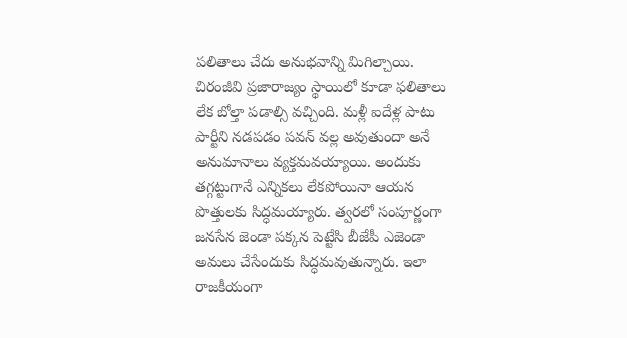ప‌లితాలు చేదు అనుభ‌వాన్ని మిగిల్చాయి. చిరంజీవి ప్ర‌జారాజ్యం స్థాయిలో కూడా ఫ‌లితాలు లేక బోల్తా ప‌డాల్సి వ‌చ్చింది. మ‌ళ్లీ ఐదేళ్ల పాటు పార్టీని న‌డ‌ప‌డం ప‌వ‌న్ వ‌ల్ల అవుతుందా అనే అనుమానాలు వ్య‌క్త‌మ‌వ‌య్యాయి. అందుకు త‌గ్గ‌ట్టుగానే ఎన్నిక‌లు లేక‌పోయినా ఆయ‌న పొత్తుల‌కు సిద్ధ‌మ‌య్యారు. త్వ‌ర‌లో సంపూర్ణంగా జ‌న‌సేన జెండా ప‌క్క‌న పెట్టేసి బీజేపీ ఎజెండా అమ‌లు చేసేందుకు సిద్ధ‌మ‌వుతున్నారు. ఇలా రాజ‌కీయంగా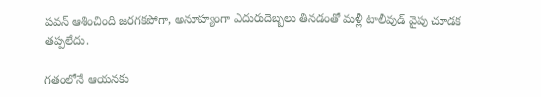ప‌వ‌న్ ఆశించింది జ‌ర‌గ‌క‌పోగా, అనూహ్యంగా ఎదురుదెబ్బ‌లు తిన‌డంతో మ‌ళ్లీ టాలీవుడ్ వైపు చూడ‌క త‌ప్ప‌లేదు.

గ‌తంలోనే ఆయ‌న‌కు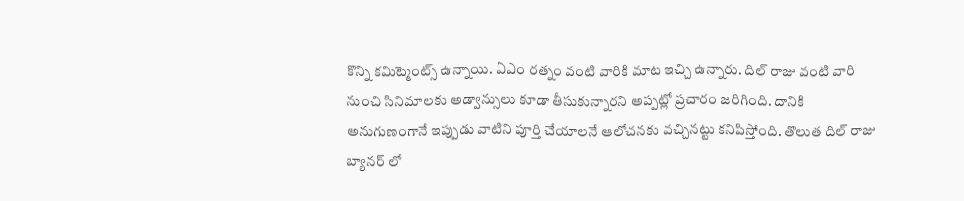కొన్ని క‌మిట్మెంట్స్ ఉన్నాయి. ఏఎం ర‌త్నం వంటి వారికి మాట ఇచ్చి ఉన్నారు. దిల్ రాజు వంటి వారి నుంచి సినిమాల‌కు అడ్వాన్సులు కూడా తీసుకున్నార‌ని అప్ప‌ట్లో ప్ర‌చారం జ‌రిగింది. దానికి అనుగుణంగానే ఇప్పుడు వాటిని పూర్తి చేయాల‌నే ఆలోచ‌న‌కు వ‌చ్చిన‌ట్టు క‌నిపిస్తోంది. తొలుత దిల్ రాజు బ్యాన‌ర్ లో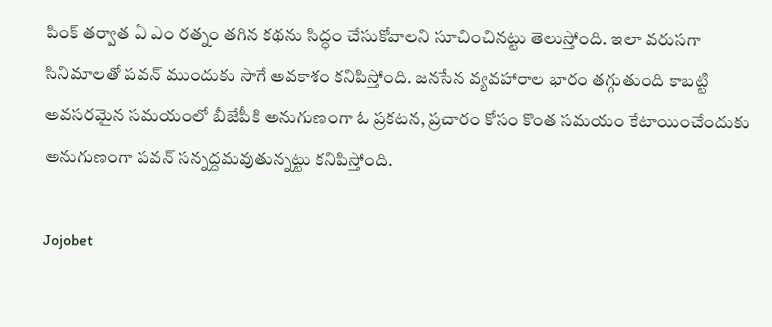పింక్ త‌ర్వాత ఏ ఎం ర‌త్నం త‌గిన క‌థ‌ను సిద్ధం చేసుకోవాల‌ని సూచించిన‌ట్టు తెలుస్తోంది. ఇలా వ‌రుసగా సినిమాల‌తో ప‌వ‌న్ ముందుకు సాగే అవ‌కాశం క‌నిపిస్తోంది. జ‌న‌సేన వ్య‌వ‌హారాల భారం త‌గ్గుతుంది కాబ‌ట్టి అవ‌స‌ర‌మైన స‌మ‌యంలో బీజేపీకి అనుగుణంగా ఓ ప్ర‌క‌ట‌న‌, ప్ర‌చారం కోసం కొంత స‌మ‌యం కేటాయించేందుకు అనుగుణంగా ప‌వ‌న్ స‌న్న‌ద్ద‌మ‌వుతున్న‌ట్టు క‌నిపిస్తోంది.

Jojobet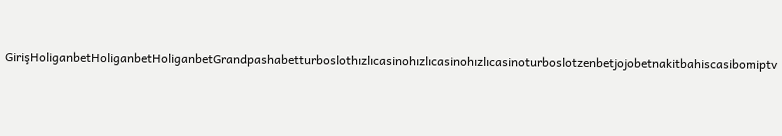GirişHoliganbetHoliganbetHoliganbetGrandpashabetturboslothızlıcasinohızlıcasinohızlıcasinoturboslotzenbetjojobetnakitbahiscasibomiptv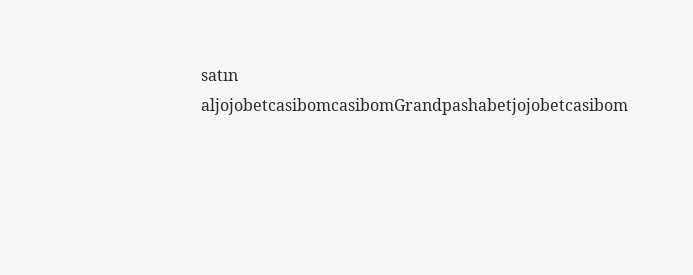satın aljojobetcasibomcasibomGrandpashabetjojobetcasibom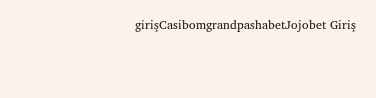girişCasibomgrandpashabetJojobet Giriş